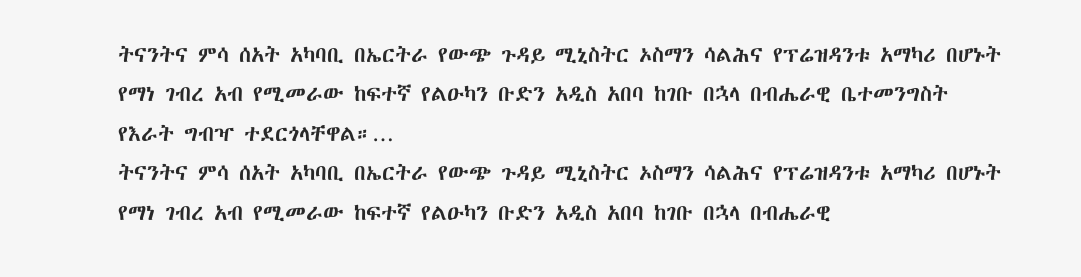ትናንትና ምሳ ሰአት አካባቢ በኤርትራ የውጭ ጉዳይ ሚኒስትር ኦስማን ሳልሕና የፕሬዝዳንቱ አማካሪ በሆኑት የማነ ገብረ አብ የሚመራው ከፍተኛ የልዑካን ቡድን አዲስ አበባ ከገቡ በኋላ በብሔራዊ ቤተመንግስት የእራት ግብዣ ተደርጎላቸዋል።…
ትናንትና ምሳ ሰአት አካባቢ በኤርትራ የውጭ ጉዳይ ሚኒስትር ኦስማን ሳልሕና የፕሬዝዳንቱ አማካሪ በሆኑት የማነ ገብረ አብ የሚመራው ከፍተኛ የልዑካን ቡድን አዲስ አበባ ከገቡ በኋላ በብሔራዊ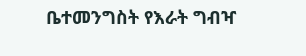ቤተመንግስት የእራት ግብዣ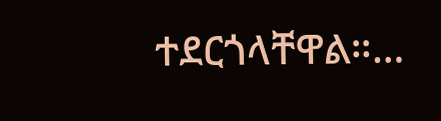ተደርጎላቸዋል።…